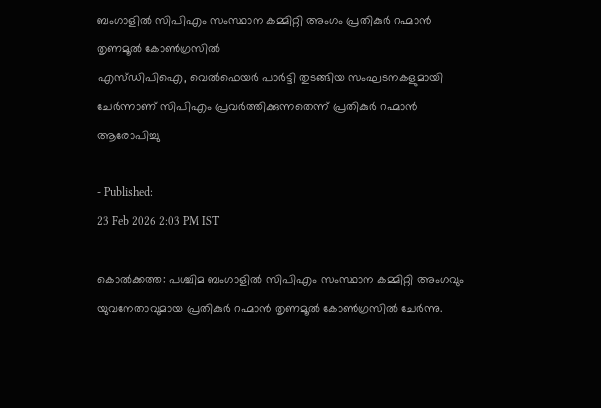ബംഗാളിൽ സിപിഎം സംസ്ഥാന കമ്മിറ്റി അംഗം പ്രതികുർ റഹ്മാൻ തൃണമൂൽ കോൺഗ്രസിൽ
എസ്ഡിപിഐ, വെൽഫെയർ പാർട്ടി തുടങ്ങിയ സംഘടനകളുമായി ചേർന്നാണ് സിപിഎം പ്രവർത്തിക്കുന്നതെന്ന് പ്രതികുർ റഹ്മാൻ ആരോപിച്ചു

- Published:
23 Feb 2026 2:03 PM IST

കൊൽക്കത്ത: പശ്ചിമ ബംഗാളിൽ സിപിഎം സംസ്ഥാന കമ്മിറ്റി അംഗവും യുവനേതാവുമായ പ്രതികുർ റഹ്മാൻ തൃണമൂൽ കോൺഗ്രസിൽ ചേർന്നു.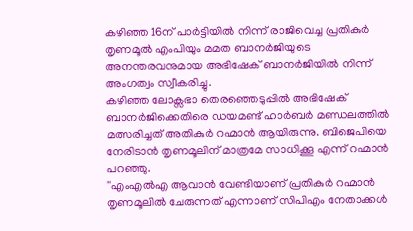കഴിഞ്ഞ 16ന് പാർട്ടിയിൽ നിന്ന് രാജിവെച്ച പ്രതികുർ തൃണമൂൽ എംപിയും മമത ബാനർജിയുടെ അനന്തരവനുമായ അഭിഷേക് ബാനർജിയിൽ നിന്ന് അംഗത്വം സ്വീകരിച്ചു.
കഴിഞ്ഞ ലോക്സഭാ തെരഞ്ഞെടുപ്പിൽ അഭിഷേക് ബാനർജിക്കെതിരെ ഡയമണ്ട് ഹാർബർ മണ്ഡലത്തിൽ മത്സരിച്ചത് അതികുർ റഹ്മാൻ ആയിരുന്നു. ബിജെപിയെ നേരിടാൻ തൃണമൂലിന് മാത്രമേ സാധിക്കൂ എന്ന് റഹ്മാൻ പറഞ്ഞു.
''എംഎൽഎ ആവാൻ വേണ്ടിയാണ് പ്രതികുർ റഹ്മാൻ തൃണമൂലിൽ ചേരുന്നത് എന്നാണ് സിപിഎം നേതാക്കൾ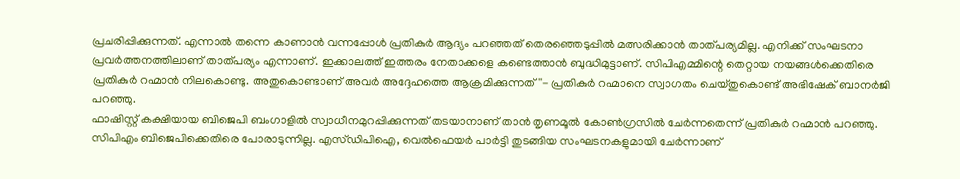പ്രചരിപ്പിക്കുന്നത്. എന്നാൽ തന്നെ കാണാൻ വന്നപ്പോൾ പ്രതികുർ ആദ്യം പറഞ്ഞത് തെരഞ്ഞെടുപ്പിൽ മത്സരിക്കാൻ താത്പര്യമില്ല. എനിക്ക് സംഘടനാ പ്രവർത്തനത്തിലാണ് താത്പര്യം എന്നാണ്. ഇക്കാലത്ത് ഇത്തരം നേതാക്കളെ കണ്ടെത്താൻ ബുദ്ധിമുട്ടാണ്. സിപിഎമ്മിന്റെ തെറ്റായ നയങ്ങൾക്കെതിരെ പ്രതികുർ റഹ്മാൻ നിലകൊണ്ടു. അതുകൊണ്ടാണ് അവർ അദ്ദേഹത്തെ ആക്രമിക്കുന്നത്''- പ്രതികുർ റഹ്മാനെ സ്വാഗതം ചെയ്തുകൊണ്ട് അഭിഷേക് ബാനർജി പറഞ്ഞു.
ഫാഷിസ്റ്റ് കക്ഷിയായ ബിജെപി ബംഗാളിൽ സ്വാധീനമുറപ്പിക്കുന്നത് തടയാനാണ് താൻ തൃണമൂൽ കോൺഗ്രസിൽ ചേർന്നതെന്ന് പ്രതികുർ റഹ്മാൻ പറഞ്ഞു. സിപിഎം ബിജെപിക്കെതിരെ പോരാടുന്നില്ല. എസ്ഡിപിഐ, വെൽഫെയർ പാർട്ടി തുടങ്ങിയ സംഘടനകളുമായി ചേർന്നാണ്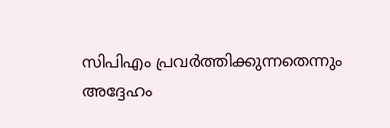സിപിഎം പ്രവർത്തിക്കുന്നതെന്നും അദ്ദേഹം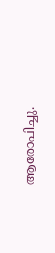ആരോപിച്ചു.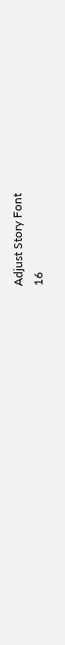Adjust Story Font
16